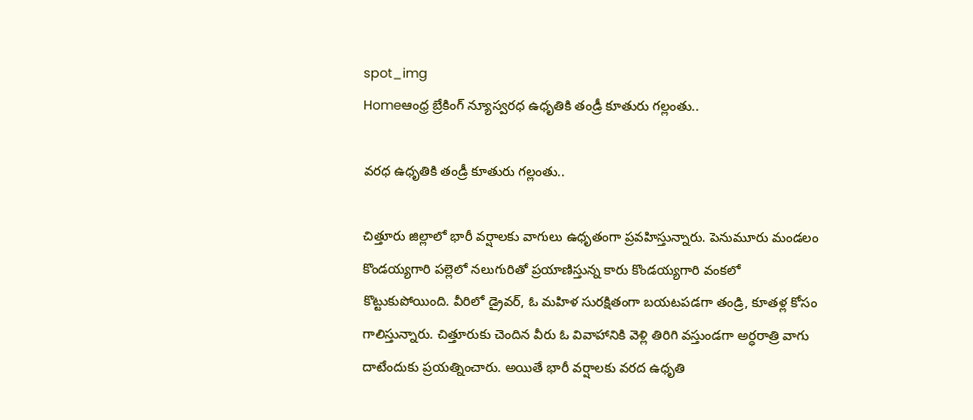spot_img
Homeఆంధ్ర బ్రేకింగ్ న్యూస్వరధ ఉధృతికి తండ్రీ కూతురు గల్లంతు..

వరధ ఉధృతికి తండ్రీ కూతురు గల్లంతు..

చిత్తూరు జిల్లాలో భారీ వర్షాలకు వాగులు ఉధృతంగా ప్రవహిస్తున్నారు. పెనుమూరు మండలం కొండయ్యగారి పల్లెలో నలుగురితో ప్రయాణిస్తున్న కారు కొండయ్యగారి వంకలో కొట్టుకుపోయింది. వీరిలో డ్రైవర్‌, ఓ మహిళ సురక్షితంగా బయటపడగా తండ్రి, కూతళ్ల కోసం గాలిస్తున్నారు. చిత్తూరుకు చెందిన వీరు ఓ వివాహానికి వెళ్లి తిరిగి వస్తుండగా అర్ధరాత్రి వాగు దాటేందుకు ప్రయత్నించారు. అయితే భారీ వర్షాలకు వరద ఉధృతి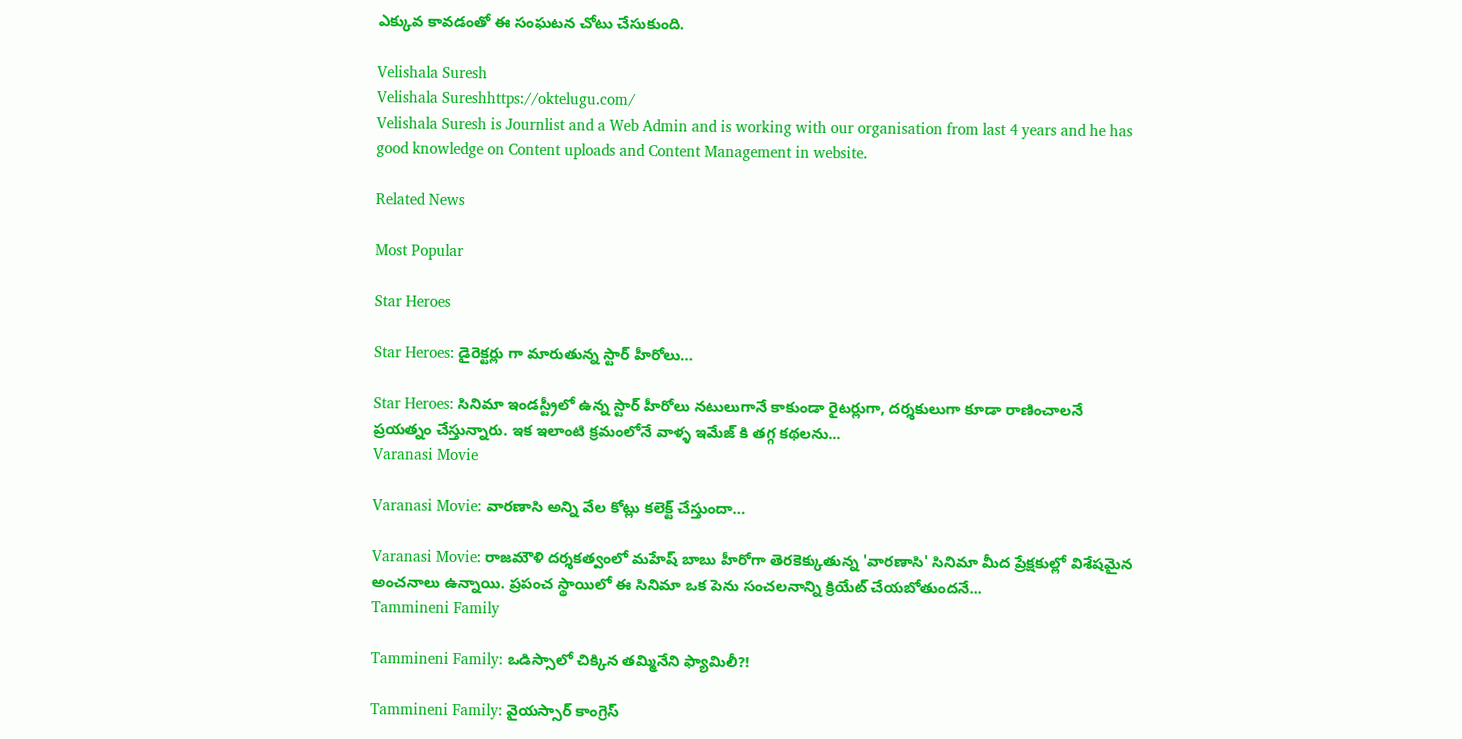ఎక్కువ కావడంతో ఈ సంఘటన చోటు చేసుకుంది.

Velishala Suresh
Velishala Sureshhttps://oktelugu.com/
Velishala Suresh is Journlist and a Web Admin and is working with our organisation from last 4 years and he has good knowledge on Content uploads and Content Management in website.

Related News

Most Popular

Star Heroes

Star Heroes: డైరెక్టర్లు గా మారుతున్న స్టార్ హీరోలు…

Star Heroes: సినిమా ఇండస్ట్రీలో ఉన్న స్టార్ హీరోలు నటులుగానే కాకుండా రైటర్లుగా, దర్శకులుగా కూడా రాణించాలనే ప్రయత్నం చేస్తున్నారు. ఇక ఇలాంటి క్రమంలోనే వాళ్ళ ఇమేజ్ కి తగ్గ కథలను...
Varanasi Movie

Varanasi Movie: వారణాసి అన్ని వేల కోట్లు కలెక్ట్ చేస్తుందా…

Varanasi Movie: రాజమౌళి దర్శకత్వంలో మహేష్ బాబు హీరోగా తెరకెక్కుతున్న 'వారణాసి' సినిమా మీద ప్రేక్షకుల్లో విశేషమైన అంచనాలు ఉన్నాయి. ప్రపంచ స్థాయిలో ఈ సినిమా ఒక పెను సంచలనాన్ని క్రియేట్ చేయబోతుందనే...
Tammineni Family

Tammineni Family: ఒడిస్సాలో చిక్కిన తమ్మినేని ఫ్యామిలీ?!

Tammineni Family: వైయస్సార్ కాంగ్రెస్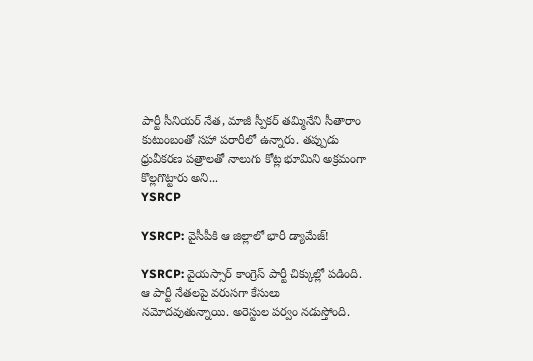పార్టీ సీనియర్ నేత, మాజీ స్పీకర్ తమ్మినేని సీతారాం కుటుంబంతో సహా పరారీలో ఉన్నారు. తప్పుడు ధ్రువీకరణ పత్రాలతో నాలుగు కోట్ల భూమిని అక్రమంగా కొల్లగొట్టారు అని...
YSRCP

YSRCP: వైసీపీకి ఆ జిల్లాలో భారీ డ్యామేజ్!

YSRCP: వైయస్సార్ కాంగ్రెస్ పార్టీ చిక్కుల్లో పడింది. ఆ పార్టీ నేతలపై వరుసగా కేసులు నమోదవుతున్నాయి. అరెస్టుల పర్వం నడుస్తోంది.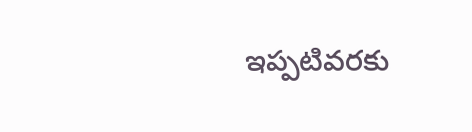ఇప్పటివరకు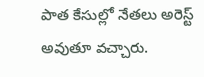పాత కేసుల్లో నేతలు అరెస్ట్ అవుతూ వచ్చారు.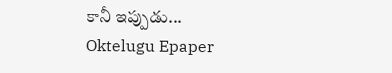కానీ ఇప్పుడు...
Oktelugu Epaper